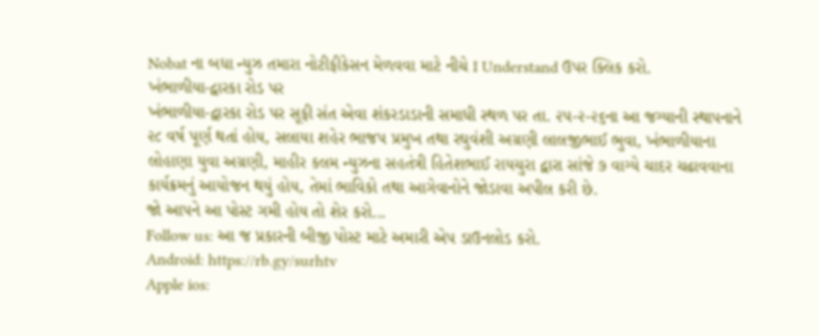Nobat ના બધા ન્યુઝ તમારા નોટીફીકેસન મેળવવા માટે નીચે I Understand ઉપર ક્લિક કરો.
ખંભાળીયા-દ્વારકા રોડ પર
ખંભાળીયા-દ્વારકા રોડ પર સૂફી સંત એવા શંકરડાડાની સમાધી સ્થળ પર તા. ૨૫-૨-૨૬ના આ જગ્યાની સ્થાપનાને ૨૮ વર્ષ પૂર્ણ થતાં હોય, સલાયા શહેર ભાજપ પ્રમુખ તથા રઘુવંશી અગ્રણી લાલજીભાઈ ભુવા, ખંભાળીયાના લોહાણા યુવા અગ્રણી, માહીર કલમ ન્યુઝના સહતંત્રી હિતેશભાઈ રાયચુરા દ્વારા સાંજે ૭ વાગ્યે ચાદર ચઢાવવાના કાર્યક્રમનું આયોજન થયું હોય, તેમાં ભાવિકો તથા આગેવાનોને જોડાવા અપીલ કરી છે.
જો આપને આ પોસ્ટ ગમી હોય તો શેર કરો...
Follow us: આ જ પ્રકારની બીજી પોસ્ટ માટે અમારી એપ ડાઉનલોડ કરો.
Android: https://rb.gy/surhtv
Apple ios: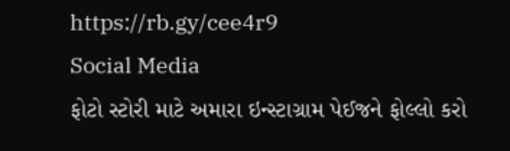https://rb.gy/cee4r9
Social Media
ફોટો સ્ટોરી માટે અમારા ઇન્સ્ટાગ્રામ પેઈજને ફોલ્લો કરો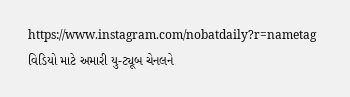https://www.instagram.com/nobatdaily?r=nametag
વિડિયો માટે અમારી યુ-ટ્યૂબ ચેનલને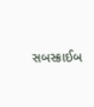સબસ્ક્રાઈબ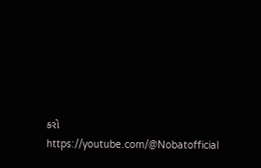કરો
https://youtube.com/@Nobatofficial